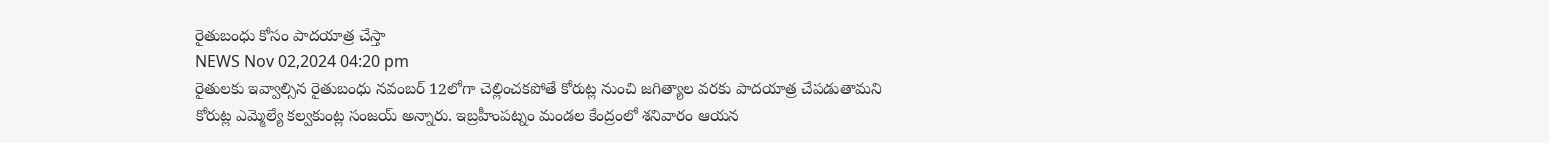రైతుబంధు కోసం పాదయాత్ర చేస్తా
NEWS Nov 02,2024 04:20 pm
రైతులకు ఇవ్వాల్సిన రైతుబంధు నవంబర్ 12లోగా చెల్లించకపోతే కోరుట్ల నుంచి జగిత్యాల వరకు పాదయాత్ర చేపడుతామని కోరుట్ల ఎమ్మెల్యే కల్వకుంట్ల సంజయ్ అన్నారు. ఇబ్రహీంపట్నం మండల కేంద్రంలో శనివారం ఆయన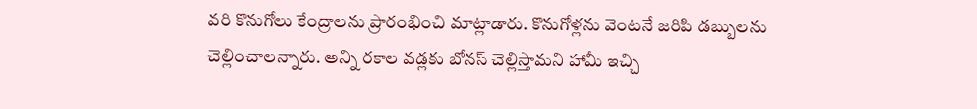వరి కొనుగోలు కేంద్రాలను ప్రారంభించి మాట్లాడారు. కొనుగోళ్లను వెంటనే జరిపి డబ్బులను చెల్లించాలన్నారు. అన్ని రకాల వడ్లకు బోనస్ చెల్లిస్తామని హామీ ఇచ్చి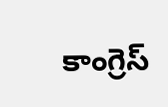కాంగ్రెస్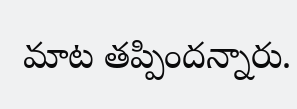మాట తప్పిందన్నారు.